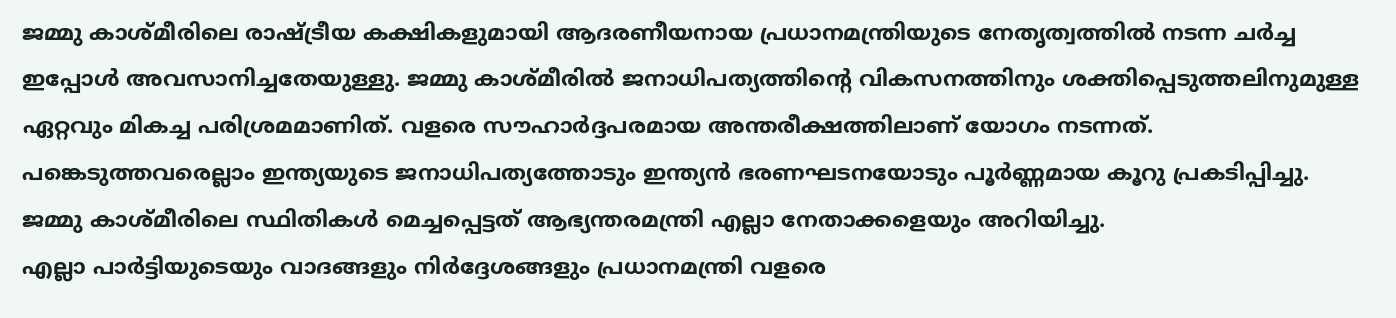ജമ്മു കാശ്മീരിലെ രാഷ്ട്രീയ കക്ഷികളുമായി ആദരണീയനായ പ്രധാനമന്ത്രിയുടെ നേതൃത്വത്തില്‍ നടന്ന ചര്‍ച്ച ഇപ്പോള്‍ അവസാനിച്ചതേയുള്ളു. ജമ്മു കാശ്മീരില്‍ ജനാധിപത്യത്തിന്റെ വികസനത്തിനും ശക്തിപ്പെടുത്തലിനുമുള്ള ഏറ്റവും മികച്ച പരിശ്രമമാണിത്. വളരെ സൗഹാര്‍ദ്ദപരമായ അന്തരീക്ഷത്തിലാണ് യോഗം നടന്നത്. പങ്കെടുത്തവരെല്ലാം ഇന്ത്യയുടെ ജനാധിപത്യത്തോടും ഇന്ത്യന്‍ ഭരണഘടനയോടും പൂര്‍ണ്ണമായ കൂറു പ്രകടിപ്പിച്ചു.
ജമ്മു കാശ്മീരിലെ സ്ഥിതികള്‍ മെച്ചപ്പെട്ടത് ആഭ്യന്തരമന്ത്രി എല്ലാ നേതാക്കളെയും അറിയിച്ചു.
എല്ലാ പാര്‍ട്ടിയുടെയും വാദങ്ങളും നിര്‍ദ്ദേശങ്ങളും പ്രധാനമന്ത്രി വളരെ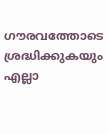ഗൗരവത്തോടെ ശ്രദ്ധിക്കുകയും എല്ലാ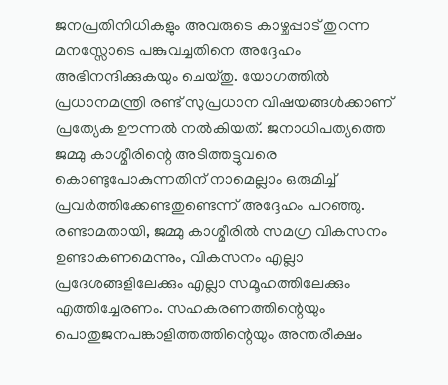ജനപ്രതിനിധികളും അവരുടെ കാഴ്ചപ്പാട് തുറന്ന മനസ്സോടെ പങ്കുവച്ചതിനെ അദ്ദേഹം അഭിനന്ദിക്കുകയും ചെയ്തു. യോഗത്തില്‍ പ്രധാനമന്ത്രി രണ്ട് സുപ്രധാന വിഷയങ്ങള്‍ക്കാണ് പ്രത്യേക ഊന്നല്‍ നല്‍കിയത്. ജനാധിപത്യത്തെ ജമ്മു കാശ്മീരിന്റെ അടിത്തട്ടുവരെ കൊണ്ടുപോകുന്നതിന് നാമെല്ലാം ഒരുമിച്ച് പ്രവര്‍ത്തിക്കേണ്ടതുണ്ടെന്ന് അദ്ദേഹം പറഞ്ഞു. രണ്ടാമതായി, ജമ്മു കാശ്മീരില്‍ സമഗ്ര വികസനം ഉണ്ടാകണമെന്നും, വികസനം എല്ലാ പ്രദേശങ്ങളിലേക്കും എല്ലാ സമൂഹത്തിലേക്കും എത്തിച്ചേരണം. സഹകരണത്തിന്റെയും പൊതുജനപങ്കാളിത്തത്തിന്റെയും അന്തരീക്ഷം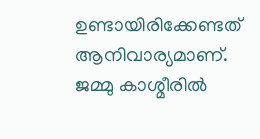ഉണ്ടായിരിക്കേണ്ടത് ആനിവാര്യമാണ്.
ജമ്മു കാശ്മീരില്‍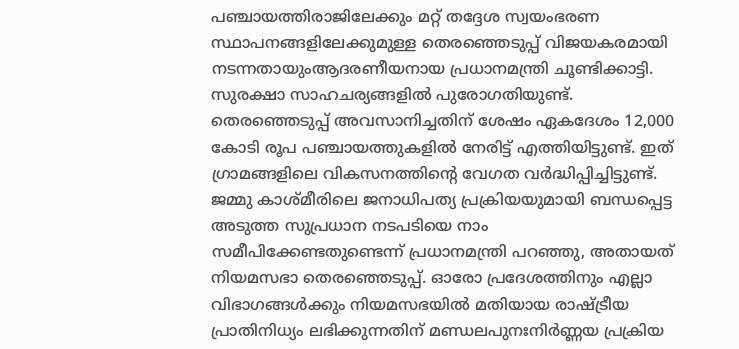പഞ്ചായത്തിരാജിലേക്കും മറ്റ് തദ്ദേശ സ്വയംഭരണ സ്ഥാപനങ്ങളിലേക്കുമുള്ള തെരഞ്ഞെടുപ്പ് വിജയകരമായി നടന്നതായുംആദരണീയനായ പ്രധാനമന്ത്രി ചൂണ്ടിക്കാട്ടി. സുരക്ഷാ സാഹചര്യങ്ങളില്‍ പുരോഗതിയുണ്ട്. തെരഞ്ഞെടുപ്പ് അവസാനിച്ചതിന് ശേഷം ഏകദേശം 12,000 കോടി രൂപ പഞ്ചായത്തുകളില്‍ നേരിട്ട് എത്തിയിട്ടുണ്ട്. ഇത് ഗ്രാമങ്ങളിലെ വികസനത്തിന്റെ വേഗത വര്‍ദ്ധിപ്പിച്ചിട്ടുണ്ട്.
ജമ്മു കാശ്മീരിലെ ജനാധിപത്യ പ്രക്രിയയുമായി ബന്ധപ്പെട്ട അടുത്ത സുപ്രധാന നടപടിയെ നാം സമീപിക്കേണ്ടതുണ്ടെന്ന് പ്രധാനമന്ത്രി പറഞ്ഞു, അതായത് നിയമസഭാ തെരഞ്ഞെടുപ്പ്. ഓരോ പ്രദേശത്തിനും എല്ലാ വിഭാഗങ്ങള്‍ക്കും നിയമസഭയില്‍ മതിയായ രാഷ്ട്രീയ പ്രാതിനിധ്യം ലഭിക്കുന്നതിന് മണ്ഡലപുനഃനിര്‍ണ്ണയ പ്രക്രിയ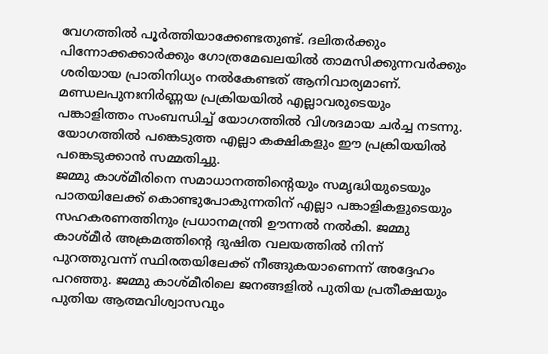വേഗത്തില്‍ പൂര്‍ത്തിയാക്കേണ്ടതുണ്ട്. ദലിതര്‍ക്കും പിന്നോക്കക്കാര്‍ക്കും ഗോത്രമേഖലയില്‍ താമസിക്കുന്നവര്‍ക്കും ശരിയായ പ്രാതിനിധ്യം നല്‍കേണ്ടത് ആനിവാര്യമാണ്.
മണ്ഡലപുനഃനിര്‍ണ്ണയ പ്രക്രിയയില്‍ എല്ലാവരുടെയും പങ്കാളിത്തം സംബന്ധിച്ച് യോഗത്തില്‍ വിശദമായ ചര്‍ച്ച നടന്നു. യോഗത്തില്‍ പങ്കെടുത്ത എല്ലാ കക്ഷികളും ഈ പ്രക്രിയയില്‍ പങ്കെടുക്കാന്‍ സമ്മതിച്ചു.
ജമ്മു കാശ്മീരിനെ സമാധാനത്തിന്റെയും സമൃദ്ധിയുടെയും പാതയിലേക്ക് കൊണ്ടുപോകുന്നതിന് എല്ലാ പങ്കാളികളുടെയും സഹകരണത്തിനും പ്രധാനമന്ത്രി ഊന്നല്‍ നല്‍കി. ജമ്മു കാശ്മീര്‍ അക്രമത്തിന്റെ ദുഷിത വലയത്തില്‍ നിന്ന് പുറത്തുവന്ന് സ്ഥിരതയിലേക്ക് നീങ്ങുകയാണെന്ന് അദ്ദേഹം പറഞ്ഞു. ജമ്മു കാശ്മീരിലെ ജനങ്ങളില്‍ പുതിയ പ്രതീക്ഷയും പുതിയ ആത്മവിശ്വാസവും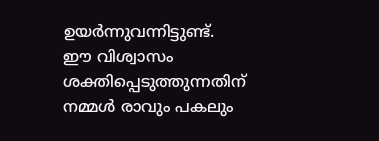ഉയര്‍ന്നുവന്നിട്ടുണ്ട്.
ഈ വിശ്വാസം ശക്തിപ്പെടുത്തുന്നതിന് നമ്മള്‍ രാവും പകലും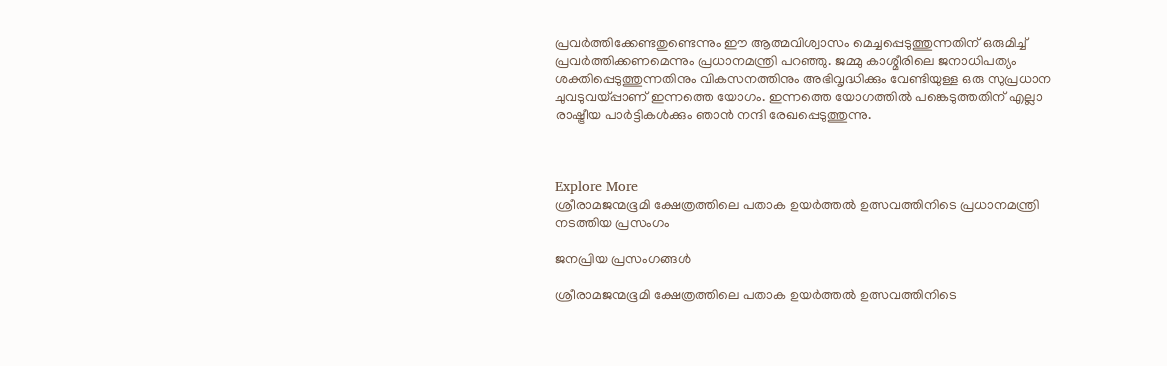പ്രവര്‍ത്തിക്കേണ്ടതുണ്ടെന്നും ഈ ആത്മവിശ്വാസം മെച്ചപ്പെടുത്തുന്നതിന് ഒരുമിച്ച് പ്രവര്‍ത്തിക്കണമെന്നും പ്രധാനമന്ത്രി പറഞ്ഞു. ജമ്മു കാശ്മീരിലെ ജനാധിപത്യം ശക്തിപ്പെടുത്തുന്നതിനും വികസനത്തിനും അഭിവൃദ്ധിക്കും വേണ്ടിയുള്ള ഒരു സുപ്രധാന ചുവടുവയ്പ്പാണ് ഇന്നത്തെ യോഗം. ഇന്നത്തെ യോഗത്തില്‍ പങ്കെടുത്തതിന് എല്ലാ രാഷ്ട്രീയ പാര്‍ട്ടികള്‍ക്കും ഞാന്‍ നന്ദി രേഖപ്പെടുത്തുന്നു.



Explore More
ശ്രീരാമജന്മഭൂമി ക്ഷേത്രത്തിലെ പതാക ഉയർത്തൽ ഉത്സവത്തിനിടെ പ്രധാനമന്ത്രി നടത്തിയ പ്രസംഗം

ജനപ്രിയ പ്രസംഗങ്ങൾ

ശ്രീരാമജന്മഭൂമി ക്ഷേത്രത്തിലെ പതാക ഉയർത്തൽ ഉത്സവത്തിനിടെ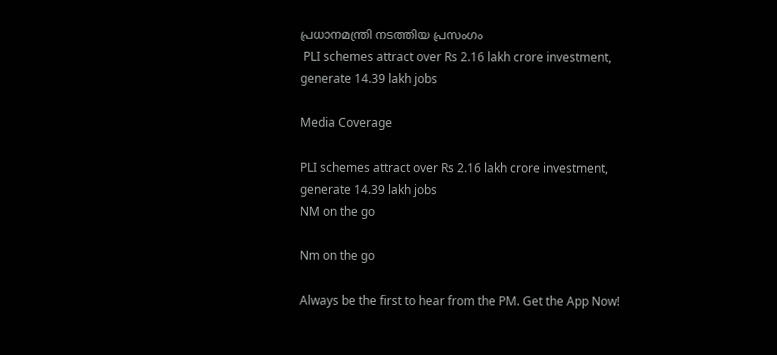പ്രധാനമന്ത്രി നടത്തിയ പ്രസംഗം
 PLI schemes attract over Rs 2.16 lakh crore investment, generate 14.39 lakh jobs

Media Coverage

PLI schemes attract over Rs 2.16 lakh crore investment, generate 14.39 lakh jobs
NM on the go

Nm on the go

Always be the first to hear from the PM. Get the App Now!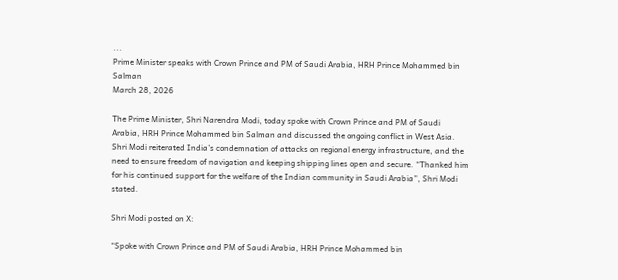...
Prime Minister speaks with Crown Prince and PM of Saudi Arabia, HRH Prince Mohammed bin Salman
March 28, 2026

The Prime Minister, Shri Narendra Modi, today spoke with Crown Prince and PM of Saudi Arabia, HRH Prince Mohammed bin Salman and discussed the ongoing conflict in West Asia. Shri Modi reiterated India’s condemnation of attacks on regional energy infrastructure, and the need to ensure freedom of navigation and keeping shipping lines open and secure. “Thanked him for his continued support for the welfare of the Indian community in Saudi Arabia”, Shri Modi stated.

Shri Modi posted on X:

“Spoke with Crown Prince and PM of Saudi Arabia, HRH Prince Mohammed bin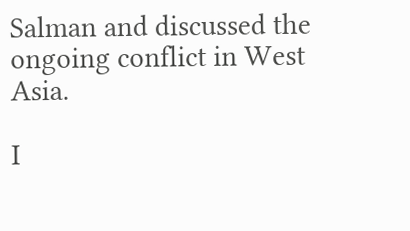Salman and discussed the ongoing conflict in West Asia.

I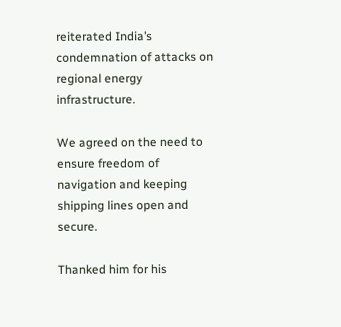reiterated India’s condemnation of attacks on regional energy infrastructure.

We agreed on the need to ensure freedom of navigation and keeping shipping lines open and secure.

Thanked him for his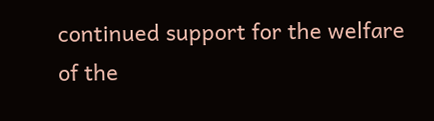continued support for the welfare of the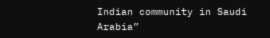Indian community in Saudi Arabia”